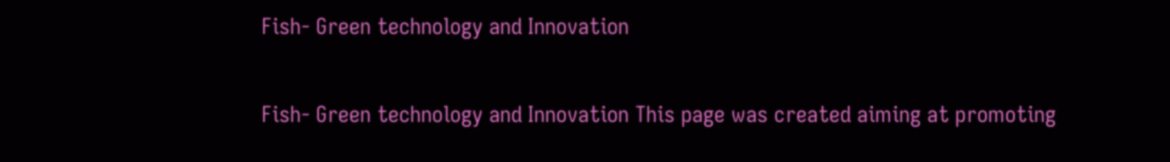Fish- Green technology and Innovation

Fish- Green technology and Innovation This page was created aiming at promoting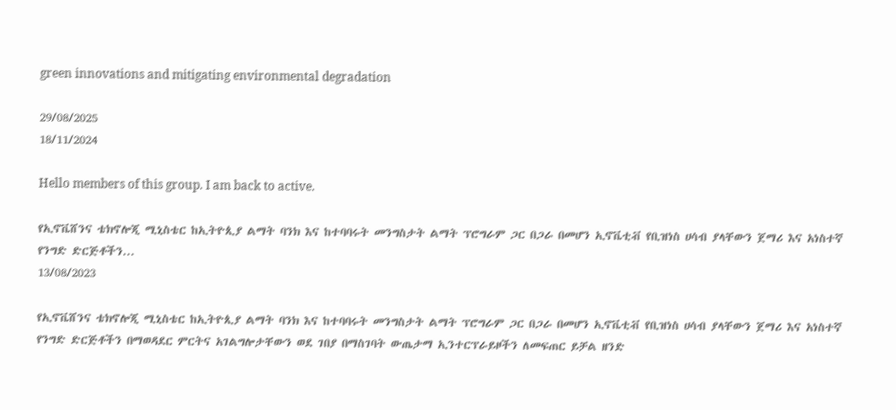green innovations and mitigating environmental degradation

29/08/2025
18/11/2024

Hello members of this group. I am back to active.

የኢኖቬሸንና ቴክኖሎጂ ሚኒስቴር ከኢትዮጲያ ልማት ባንክ እና ከተባባሩት መንግስታት ልማት ፕሮግራም ጋር በጋራ በመሆን ኢኖቬቲቭ የቢዝነስ ሀሳብ ያላቸውን ጀማሪ እና አነስተኛ የንግድ ድርጅቶችን...
13/08/2023

የኢኖቬሸንና ቴክኖሎጂ ሚኒስቴር ከኢትዮጲያ ልማት ባንክ እና ከተባባሩት መንግስታት ልማት ፕሮግራም ጋር በጋራ በመሆን ኢኖቬቲቭ የቢዝነስ ሀሳብ ያላቸውን ጀማሪ እና አነስተኛ የንግድ ድርጅቶችን በማወዳደር ምርትና አገልግሎታቸውን ወደ ገበያ በማስገባት ውጤታማ ኢንተርፕራይዞችን ለመፍጠር ይቻል ዘንድ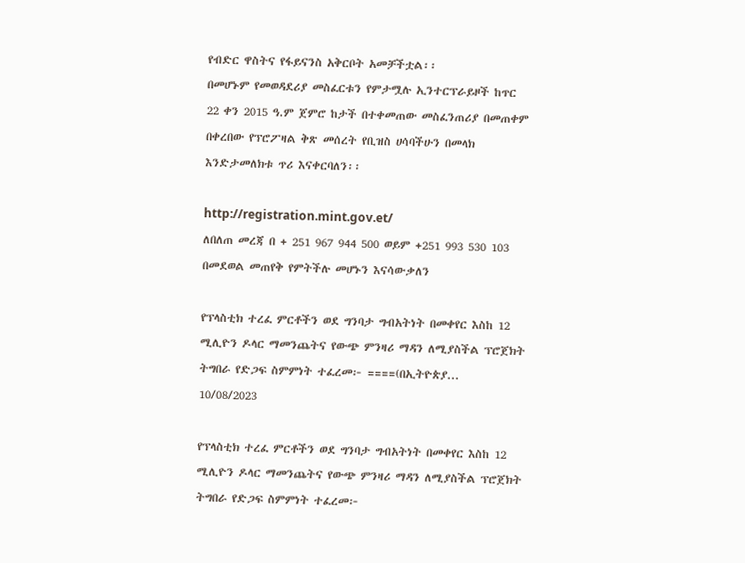የብድር ዋስትና የፋይናንስ አቅርቦት አመቻችቷል፡፡
በመሆኑም የመወዳደሪያ መስፈርቱን የምታሟሉ ኢንተርፕራይዞች ከጥር 22 ቀን 2015 ዓ.ም ጀምሮ ከታች በተቀመጠው መስፈንጠሪያ በመጠቀም በቀረበው የፕሮፖዛል ቅጽ መሰረት የቢዝስ ሀሳባችሁን በመላክ እንድታመለክቱ ጥሪ እናቀርባለን፡፡

http://registration.mint.gov.et/
ለበለጠ መረጃ በ + 251 967 944 500 ወይም +251 993 530 103 በመደወል መጠየቅ የምትችሉ መሆኑን እናሳውቃለን

የፕላስቲክ ተረፈ ምርቶችን ወደ ግንባታ ግብአትነት በመቀየር እስከ 12 ሚሊዮን ዶላር ማመንጨትና የውጭ ምንዛሪ ማዳን ለሚያስችል ፕሮጀክት ትግበራ የድጋፍ ስምምነት ተፈረመ፦ ====(በኢትዮጵያ...
10/08/2023

የፕላስቲክ ተረፈ ምርቶችን ወደ ግንባታ ግብአትነት በመቀየር እስከ 12 ሚሊዮን ዶላር ማመንጨትና የውጭ ምንዛሪ ማዳን ለሚያስችል ፕሮጀክት ትግበራ የድጋፍ ስምምነት ተፈረመ፦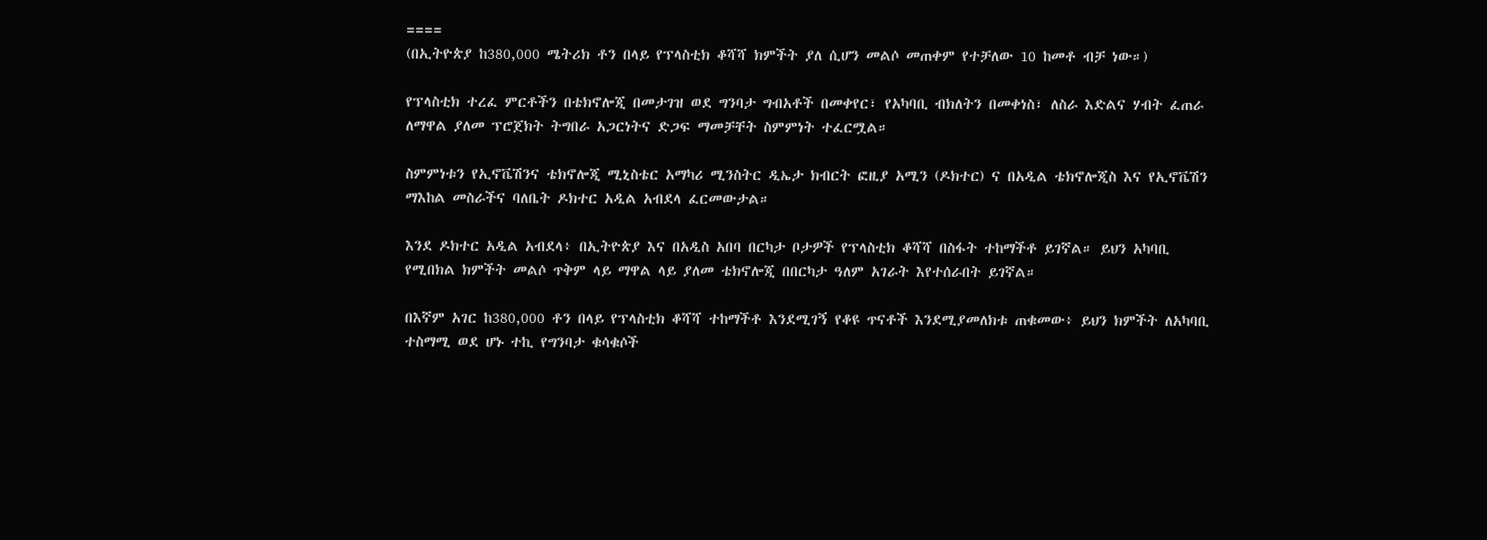====
(በኢትዮጵያ ከ380,000 ሜትሪክ ቶን በላይ የፕላስቲክ ቆሻሻ ክምችት ያለ ሲሆን መልሶ መጠቀም የተቻለው 10 ከመቶ ብቻ ነው።)

የፕላስቲክ ተረፈ ምርቶችን በቴክኖሎጂ በመታገዝ ወደ ግንባታ ግብአቶች በመቀየር፣ የአካባቢ ብክለትን በመቀነስ፣ ለስራ እድልና ሃብት ፈጠራ ለማዋል ያለመ ፕሮጀክት ትግበራ አጋርነትና ድጋፍ ማመቻቸት ስምምነት ተፈርሟል።

ስምምነቱን የኢኖቬሽንና ቴክኖሎጂ ሚኒስቴር አማካሪ ሚንስትር ዲኤታ ክብርት ፎዚያ አሚን (ዶክተር) ና በአዲል ቴክኖሎጂስ እና የኢኖቬሽን ማእከል መስራችና ባለቤት ዶክተር አዲል አብደላ ፈርመውታል።

እንደ ዶክተር አዲል አብደላ፥ በኢትዮጵያ እና በአዲስ አበባ በርካታ ቦታዎች የፕላስቲክ ቆሻሻ በስፋት ተከማችቶ ይገኛል። ይህን አካባቢ የሚበክል ክምችት መልሶ ጥቅም ላይ ማዋል ላይ ያለመ ቴክኖሎጂ በበርካታ ዓለም አገራት እየተሰራበት ይገኛል።

በእኛም አገር ከ380,000 ቶን በላይ የፕላስቲክ ቆሻሻ ተከማችቶ እንደሚገኝ የቆዩ ጥናቶች እንደሚያመለክቱ ጠቁመው፥ ይህን ክምችት ለአካባቢ ተስማሚ ወደ ሆኑ ተኪ የግንባታ ቁሳቁሶች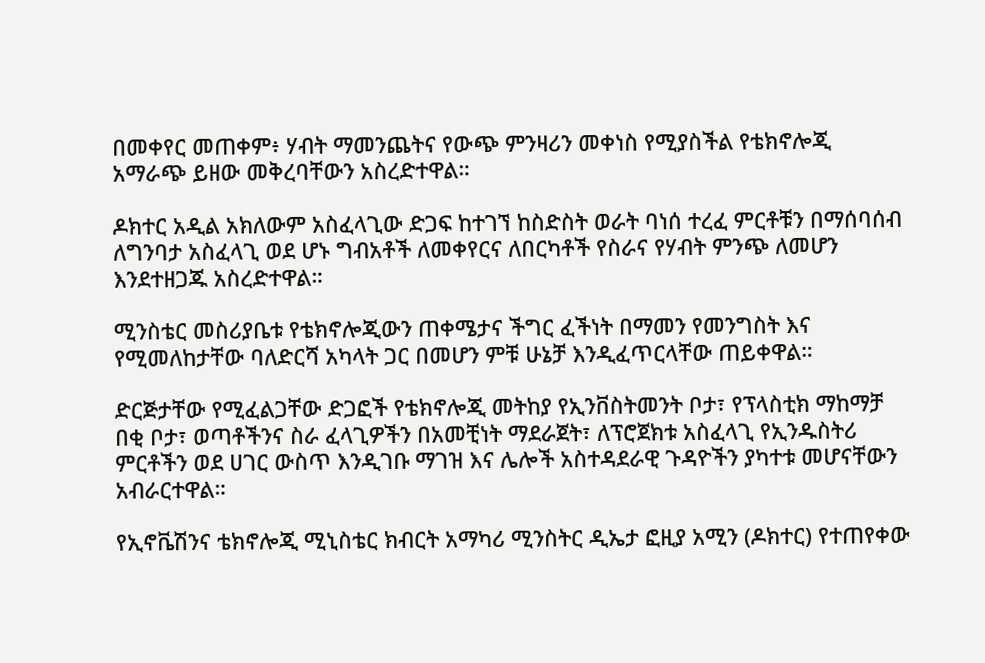በመቀየር መጠቀም፥ ሃብት ማመንጨትና የውጭ ምንዛሪን መቀነስ የሚያስችል የቴክኖሎጂ አማራጭ ይዘው መቅረባቸውን አስረድተዋል።

ዶክተር አዲል አክለውም አስፈላጊው ድጋፍ ከተገኘ ከስድስት ወራት ባነሰ ተረፈ ምርቶቹን በማሰባሰብ ለግንባታ አስፈላጊ ወደ ሆኑ ግብአቶች ለመቀየርና ለበርካቶች የስራና የሃብት ምንጭ ለመሆን እንደተዘጋጁ አስረድተዋል።

ሚንስቴር መስሪያቤቱ የቴክኖሎጂውን ጠቀሜታና ችግር ፈችነት በማመን የመንግስት እና የሚመለከታቸው ባለድርሻ አካላት ጋር በመሆን ምቹ ሁኔቻ እንዲፈጥርላቸው ጠይቀዋል።

ድርጅታቸው የሚፈልጋቸው ድጋፎች የቴክኖሎጂ መትከያ የኢንቨስትመንት ቦታ፣ የፕላስቲክ ማከማቻ በቂ ቦታ፣ ወጣቶችንና ስራ ፈላጊዎችን በአመቺነት ማደራጀት፣ ለፕሮጀክቱ አስፈላጊ የኢንዱስትሪ ምርቶችን ወደ ሀገር ውስጥ እንዲገቡ ማገዝ እና ሌሎች አስተዳደራዊ ጉዳዮችን ያካተቱ መሆናቸውን አብራርተዋል።

የኢኖቬሽንና ቴክኖሎጂ ሚኒስቴር ክብርት አማካሪ ሚንስትር ዲኤታ ፎዚያ አሚን (ዶክተር) የተጠየቀው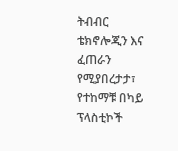ትብብር ቴክኖሎጂን እና ፈጠራን የሚያበረታታ፣ የተከማቹ በካይ ፕላስቲኮች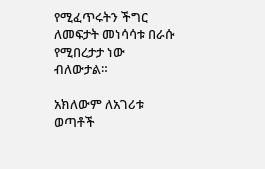የሚፈጥሩትን ችግር ለመፍታት መነሳሳቱ በራሱ የሚበረታታ ነው ብለውታል።

አክለውም ለአገሪቱ ወጣቶች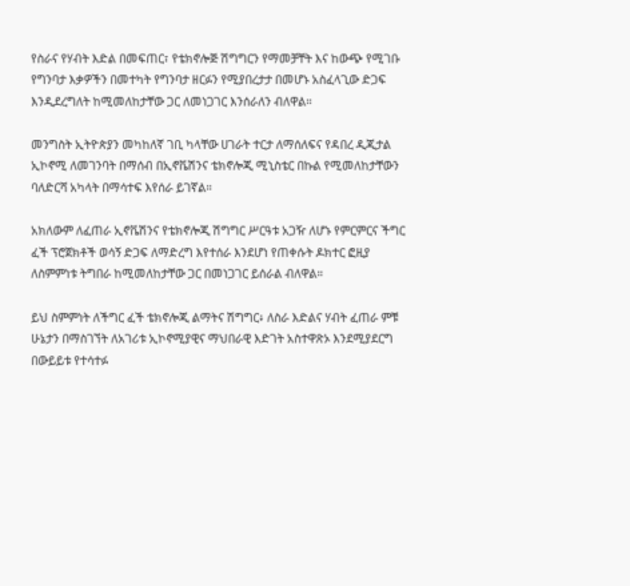የስራና የሃብት እድል በመፍጠር፣ የቴክኖሎጅ ሽግግርን የማመቻቸት እና ከውጭ የሚገቡ የግንባታ እቃዎችን በመተካት የግንባታ ዘርፉን የሚያበረታታ በመሆኑ አስፈላጊው ድጋፍ እንዲደረግለት ከሚመለከታቸው ጋር ለመነጋገር እንሰራለን ብለዋል።

መንግስት ኢትዮጵያን መካከለኛ ገቢ ካላቸው ሀገራት ተርታ ለማሰለፍና የዳበረ ዲጂታል ኢኮኖሚ ለመገንባት በማሰብ በኢኖቬሽንና ቴክኖሎጂ ሚኒስቴር በኩል የሚመለከታቸውን ባለድርሻ አካላት በማሳተፍ እየሰራ ይገኛል።

አክለውም ለፈጠራ ኢኖቬሽንና የቴክኖሎጂ ሽግግር ሥርዓቱ አጋዥ ለሆኑ የምርምርና ችግር ፈች ፕሮጀክቶች ወሳኝ ድጋፍ ለማድረግ እየተሰራ እንደሆነ የጠቀሱት ዶክተር ፎዚያ ለስምምነቱ ትግበራ ከሚመለከታቸው ጋር በመነጋገር ይሰራል ብለዋል።

ይህ ስምምነት ለችግር ፈች ቴክኖሎጂ ልማትና ሽግግር፥ ለስራ እድልና ሃብት ፈጠራ ምቹ ሁኔታን በማስገኘት ለአገሪቱ ኢኮኖሚያዊና ማህበራዊ እድገት አስተዋጽኦ እንደሚያደርግ በውይይቱ የተሳተፉ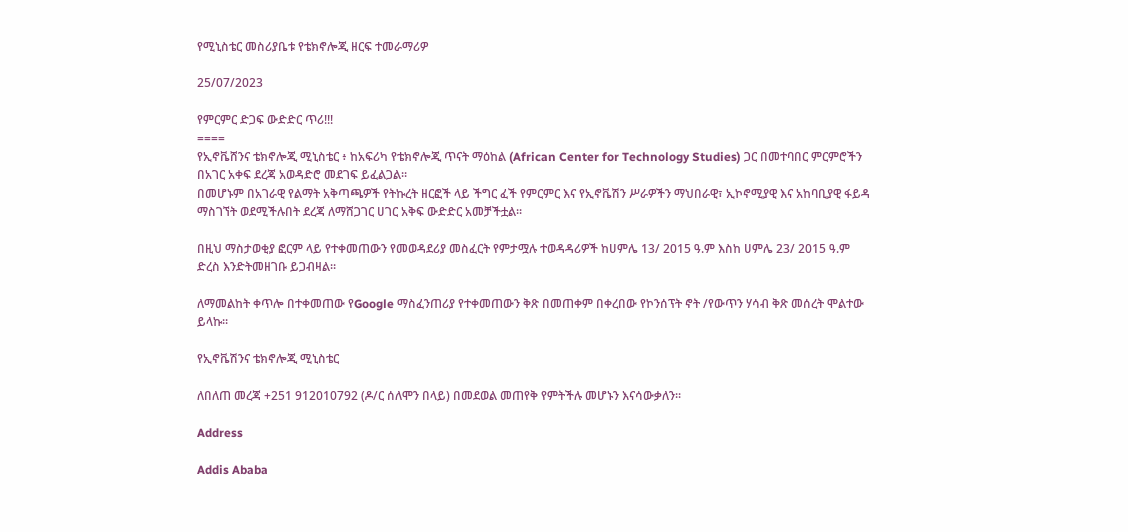የሚኒስቴር መስሪያቤቱ የቴክኖሎጂ ዘርፍ ተመራማሪዎ

25/07/2023

የምርምር ድጋፍ ውድድር ጥሪ!!!
====
የኢኖቬሸንና ቴክኖሎጂ ሚኒስቴር ፥ ከአፍሪካ የቴክኖሎጂ ጥናት ማዕከል (African Center for Technology Studies) ጋር በመተባበር ምርምሮችን በአገር አቀፍ ደረጃ አወዳድሮ መደገፍ ይፈልጋል።
በመሆኑም በአገራዊ የልማት አቅጣጫዎች የትኩረት ዘርፎች ላይ ችግር ፈች የምርምር እና የኢኖቬሽን ሥራዎችን ማህበራዊ፣ ኢኮኖሚያዊ እና አከባቢያዊ ፋይዳ ማስገኘት ወደሚችሉበት ደረጃ ለማሸጋገር ሀገር አቅፍ ውድድር አመቻችቷል፡፡

በዚህ ማስታወቂያ ፎርም ላይ የተቀመጠውን የመወዳደሪያ መስፈርት የምታሟሉ ተወዳዳሪዎች ከሀምሌ 13/ 2015 ዓ.ም እስከ ሀምሌ 23/ 2015 ዓ.ም ድረስ እንድትመዘገቡ ይጋብዛል።

ለማመልከት ቀጥሎ በተቀመጠው የGoogle ማስፈንጠሪያ የተቀመጠውን ቅጽ በመጠቀም በቀረበው የኮንሰፕት ኖት /የውጥን ሃሳብ ቅጽ መሰረት ሞልተው ይላኩ።

የኢኖቬሽንና ቴክኖሎጂ ሚኒስቴር

ለበለጠ መረጃ +251 912010792 (ዶ/ር ሰለሞን በላይ) በመደወል መጠየቅ የምትችሉ መሆኑን እናሳውቃለን፡፡

Address

Addis Ababa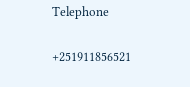Telephone

+251911856521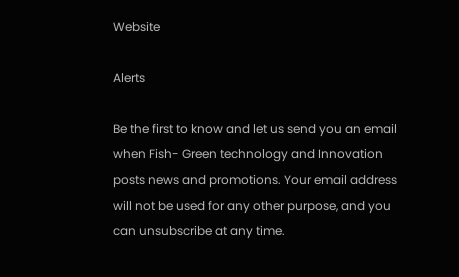Website

Alerts

Be the first to know and let us send you an email when Fish- Green technology and Innovation posts news and promotions. Your email address will not be used for any other purpose, and you can unsubscribe at any time.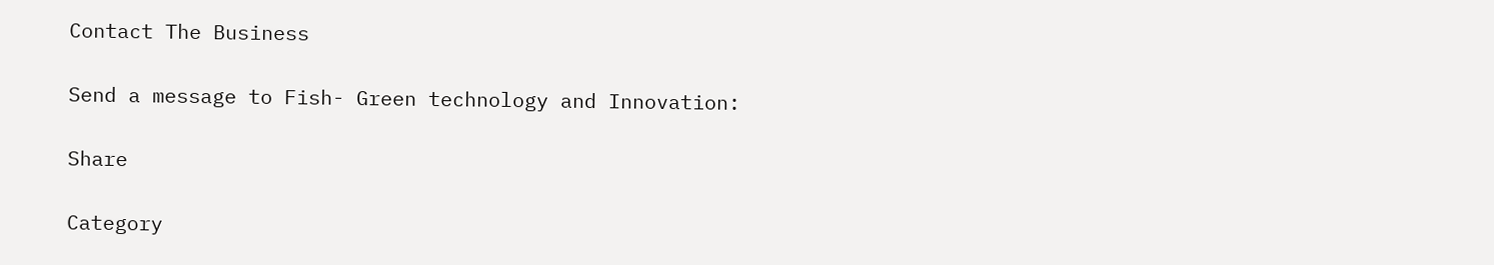Contact The Business

Send a message to Fish- Green technology and Innovation:

Share

Category